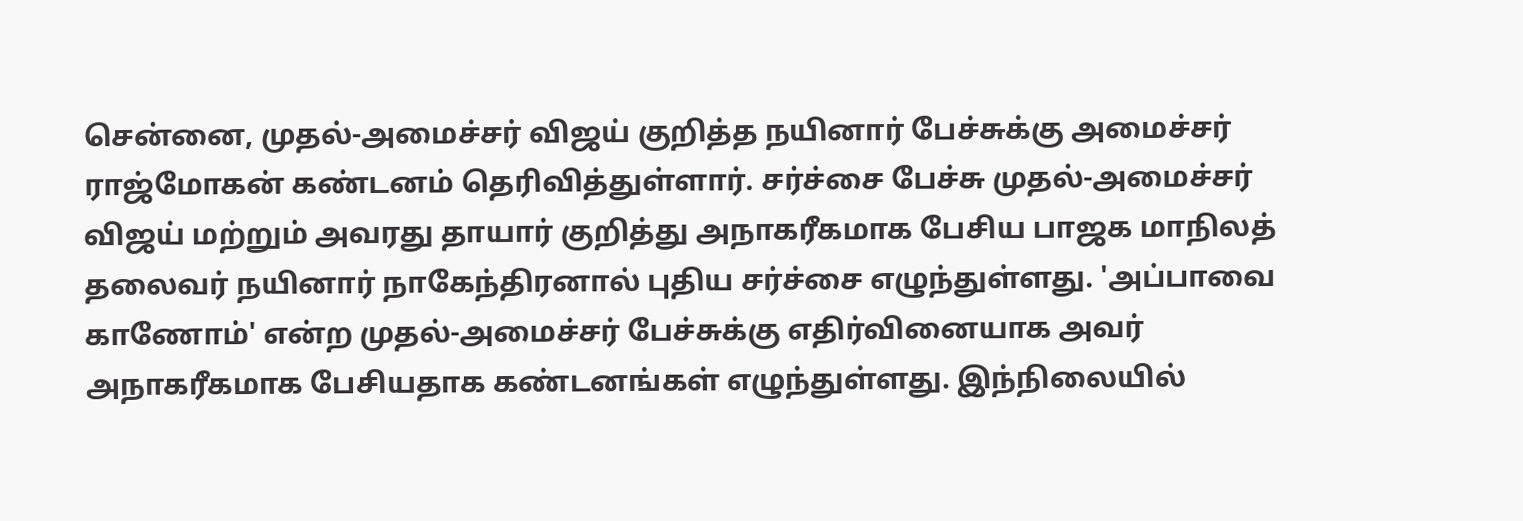சென்னை, முதல்-அமைச்சர் விஜய் குறித்த நயினார் பேச்சுக்கு அமைச்சர் ராஜ்மோகன் கண்டனம் தெரிவித்துள்ளார். சர்ச்சை பேச்சு முதல்-அமைச்சர் விஜய் மற்றும் அவரது தாயார் குறித்து அநாகரீகமாக பேசிய பாஜக மாநிலத் தலைவர் நயினார் நாகேந்திரனால் புதிய சர்ச்சை எழுந்துள்ளது. 'அப்பாவை காணோம்' என்ற முதல்-அமைச்சர் பேச்சுக்கு எதிர்வினையாக அவர் அநாகரீகமாக பேசியதாக கண்டனங்கள் எழுந்துள்ளது. இந்நிலையில்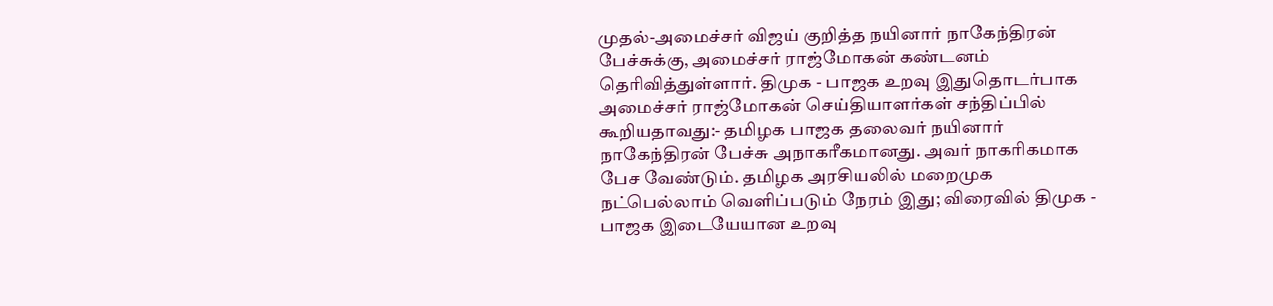முதல்-அமைச்சர் விஜய் குறித்த நயினார் நாகேந்திரன் பேச்சுக்கு, அமைச்சர் ராஜ்மோகன் கண்டனம் தெரிவித்துள்ளார். திமுக - பாஜக உறவு இதுதொடர்பாக அமைச்சர் ராஜ்மோகன் செய்தியாளர்கள் சந்திப்பில் கூறியதாவது:- தமிழக பாஜக தலைவர் நயினார் நாகேந்திரன் பேச்சு அநாகரீகமானது. அவர் நாகரிகமாக பேச வேண்டும். தமிழக அரசியலில் மறைமுக நட்பெல்லாம் வெளிப்படும் நேரம் இது; விரைவில் திமுக - பாஜக இடையேயான உறவு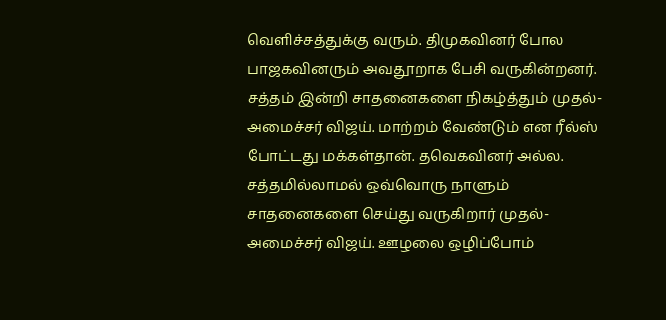வெளிச்சத்துக்கு வரும். திமுகவினர் போல பாஜகவினரும் அவதூறாக பேசி வருகின்றனர். சத்தம் இன்றி சாதனைகளை நிகழ்த்தும் முதல்-அமைச்சர் விஜய். மாற்றம் வேண்டும் என ரீல்ஸ் போட்டது மக்கள்தான். தவெகவினர் அல்ல. சத்தமில்லாமல் ஒவ்வொரு நாளும் சாதனைகளை செய்து வருகிறார் முதல்-அமைச்சர் விஜய். ஊழலை ஒழிப்போம்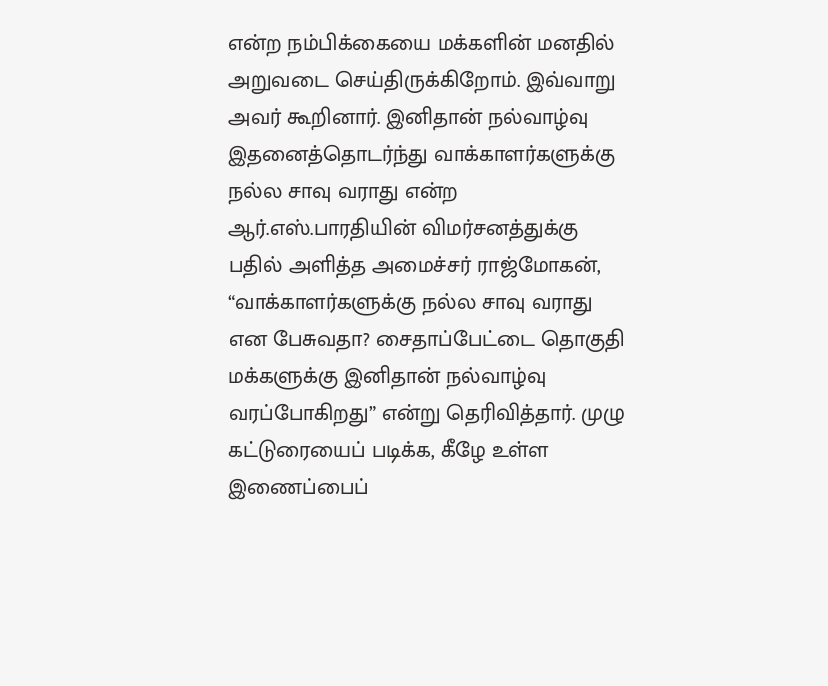என்ற நம்பிக்கையை மக்களின் மனதில் அறுவடை செய்திருக்கிறோம். இவ்வாறு அவர் கூறினார். இனிதான் நல்வாழ்வு இதனைத்தொடர்ந்து வாக்காளர்களுக்கு நல்ல சாவு வராது என்ற ஆர்.எஸ்.பாரதியின் விமர்சனத்துக்கு பதில் அளித்த அமைச்சர் ராஜ்மோகன், “வாக்காளர்களுக்கு நல்ல சாவு வராது என பேசுவதா? சைதாப்பேட்டை தொகுதி மக்களுக்கு இனிதான் நல்வாழ்வு வரப்போகிறது” என்று தெரிவித்தார். முழு கட்டுரையைப் படிக்க, கீழே உள்ள இணைப்பைப்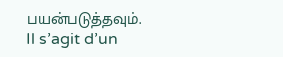பயன்படுத்தவும்.
Il s’agit d’un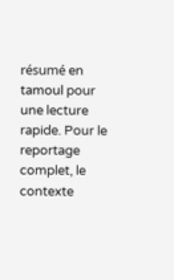résumé en tamoul pour une lecture rapide. Pour le reportage complet, le contexte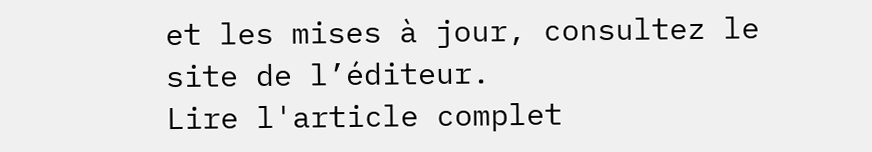et les mises à jour, consultez le site de l’éditeur.
Lire l'article complet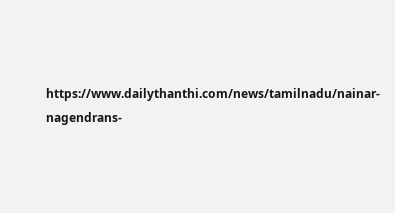https://www.dailythanthi.com/news/tamilnadu/nainar-nagendrans-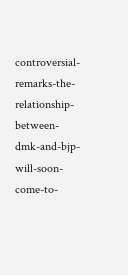controversial-remarks-the-relationship-between-dmk-and-bjp-will-soon-come-to-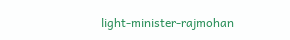light-minister-rajmohan